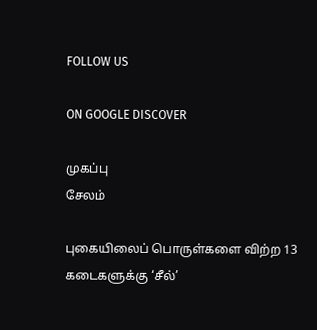FOLLOW US

ON GOOGLE DISCOVER

முகப்பு
சேலம்

புகையிலைப் பொருள்களை விற்ற 13 கடைகளுக்கு ‘சீல்’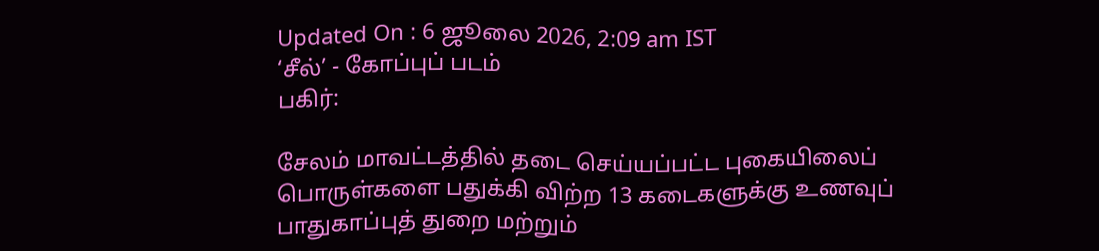Updated On : 6 ஜூலை 2026, 2:09 am IST
‘சீல்’ - கோப்புப் படம்
பகிர்:

சேலம் மாவட்டத்தில் தடை செய்யப்பட்ட புகையிலைப் பொருள்களை பதுக்கி விற்ற 13 கடைகளுக்கு உணவுப் பாதுகாப்புத் துறை மற்றும்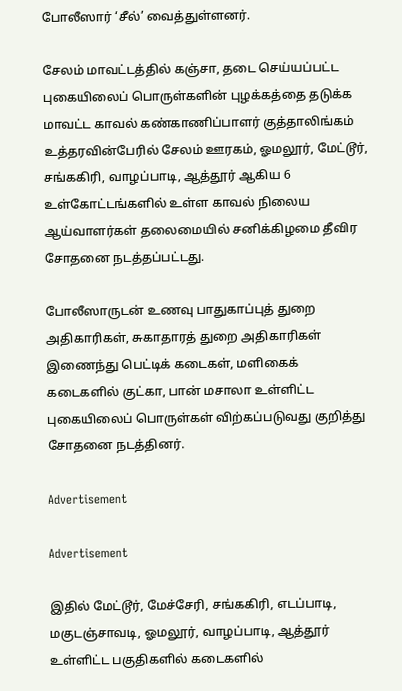போலீஸார் ‘சீல்’ வைத்துள்ளனர்.

சேலம் மாவட்டத்தில் கஞ்சா, தடை செய்யப்பட்ட புகையிலைப் பொருள்களின் புழக்கத்தை தடுக்க மாவட்ட காவல் கண்காணிப்பாளர் குத்தாலிங்கம் உத்தரவின்பேரில் சேலம் ஊரகம், ஓமலூர், மேட்டூர், சங்ககிரி, வாழப்பாடி, ஆத்தூர் ஆகிய 6 உள்கோட்டங்களில் உள்ள காவல் நிலைய ஆய்வாளர்கள் தலைமையில் சனிக்கிழமை தீவிர சோதனை நடத்தப்பட்டது.

போலீஸாருடன் உணவு பாதுகாப்புத் துறை அதிகாரிகள், சுகாதாரத் துறை அதிகாரிகள் இணைந்து பெட்டிக் கடைகள், மளிகைக் கடைகளில் குட்கா, பான் மசாலா உள்ளிட்ட புகையிலைப் பொருள்கள் விற்கப்படுவது குறித்து சோதனை நடத்தினர்.

Advertisement

Advertisement

இதில் மேட்டூர், மேச்சேரி, சங்ககிரி, எடப்பாடி, மகுடஞ்சாவடி, ஓமலூர், வாழப்பாடி, ஆத்தூர் உள்ளிட்ட பகுதிகளில் கடைகளில்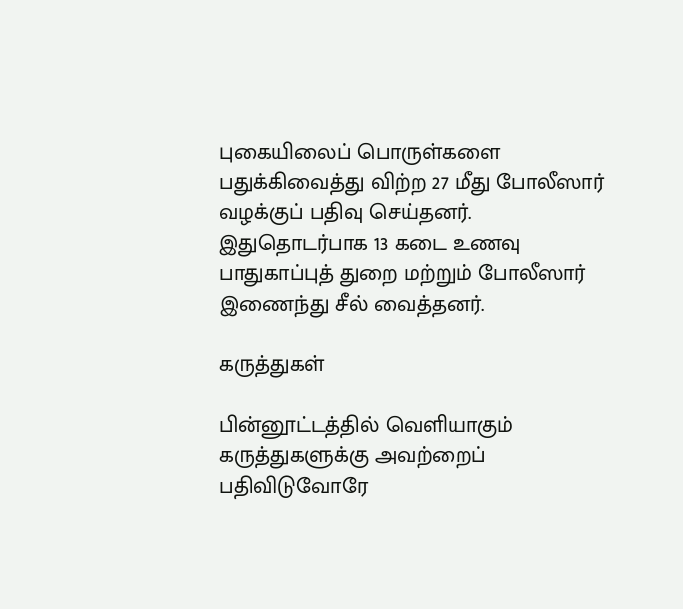புகையிலைப் பொருள்களை பதுக்கிவைத்து விற்ற 27 மீது போலீஸார் வழக்குப் பதிவு செய்தனர். இதுதொடர்பாக 13 கடை உணவு பாதுகாப்புத் துறை மற்றும் போலீஸார் இணைந்து சீல் வைத்தனர்.

கருத்துகள்

பின்னூட்டத்தில் வெளியாகும் கருத்துகளுக்கு அவற்றைப் பதிவிடுவோரே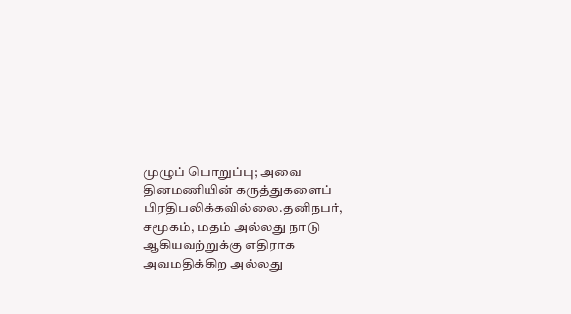முழுப் பொறுப்பு; அவை தினமணியின் கருத்துகளைப் பிரதிபலிக்கவில்லை.தனிநபர், சமூகம், மதம் அல்லது நாடு ஆகியவற்றுக்கு எதிராக அவமதிக்கிற அல்லது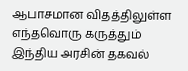ஆபாசமான விதத்திலுள்ள எந்தவொரு கருத்தும் இந்திய அரசின் தகவல்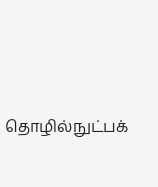தொழில்நுட்பக்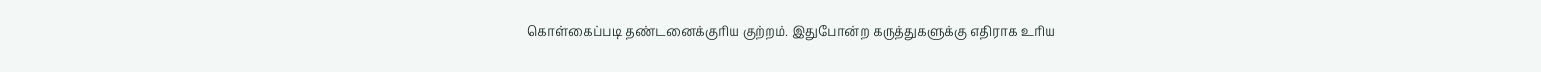கொள்கைப்படி தண்டனைக்குரிய குற்றம். இதுபோன்ற கருத்துகளுக்கு எதிராக உரிய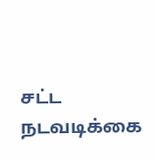சட்ட நடவடிக்கை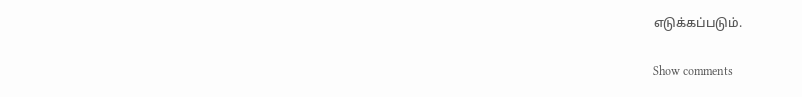எடுக்கப்படும்.

Show comments